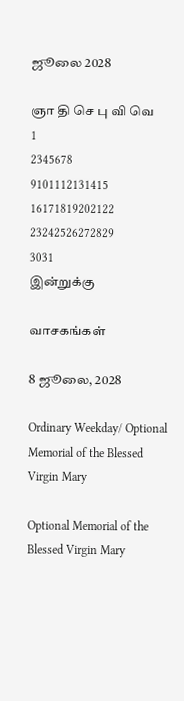ஜூலை 2028

ஞா தி செ பு வி வெ
1
2345678
9101112131415
16171819202122
23242526272829
3031
இன்றுக்கு

வாசகங்கள்

8 ஜூலை, 2028

Ordinary Weekday/ Optional Memorial of the Blessed Virgin Mary

Optional Memorial of the Blessed Virgin Mary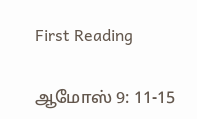First Reading

ஆமோஸ் 9: 11-15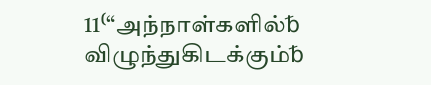11⁽“அந்நாள்களில்␢ விழுந்துகிடக்கும்␢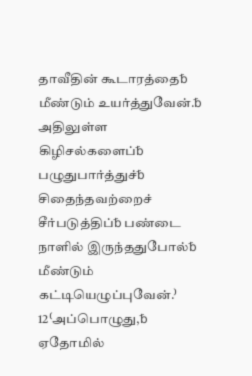தாவீதின் கூடாரத்தை␢ மீண்டும் உயர்த்துவேன்.␢ அதிலுள்ள கிழிசல்களைப்␢ பழுதுபார்த்துச்␢ சிதைந்தவற்றைச் சீர்படுத்திப்␢ பண்டை நாளில் இருந்ததுபோல்␢ மீண்டும் கட்டியெழுப்புவேன்.⁾ 12⁽அப்பொழுது,␢ ஏதோமில்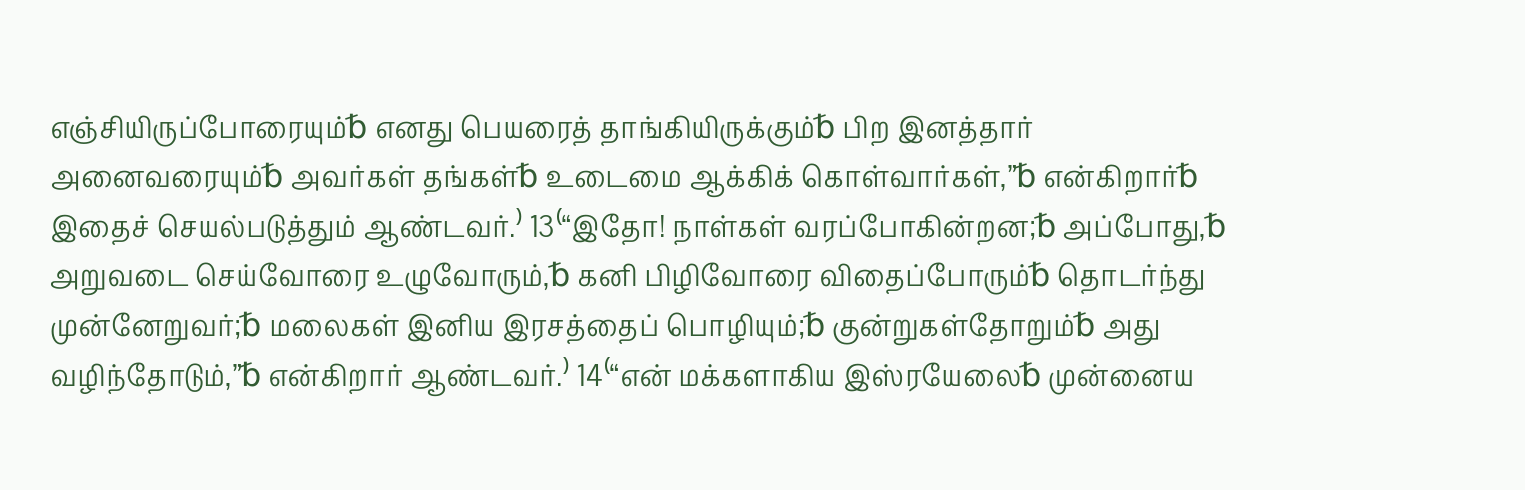எஞ்சியிருப்போரையும்␢ எனது பெயரைத் தாங்கியிருக்கும்␢ பிற இனத்தார் அனைவரையும்␢ அவர்கள் தங்கள்␢ உடைமை ஆக்கிக் கொள்வார்கள்,”␢ என்கிறார்␢ இதைச் செயல்படுத்தும் ஆண்டவர்.⁾ 13⁽“இதோ! நாள்கள் வரப்போகின்றன;␢ அப்போது,␢ அறுவடை செய்வோரை உழுவோரும்,␢ கனி பிழிவோரை விதைப்போரும்␢ தொடர்ந்து முன்னேறுவர்;␢ மலைகள் இனிய இரசத்தைப் பொழியும்;␢ குன்றுகள்தோறும்␢ அது வழிந்தோடும்,”␢ என்கிறார் ஆண்டவர்.⁾ 14⁽“என் மக்களாகிய இஸ்ரயேலை␢ முன்னைய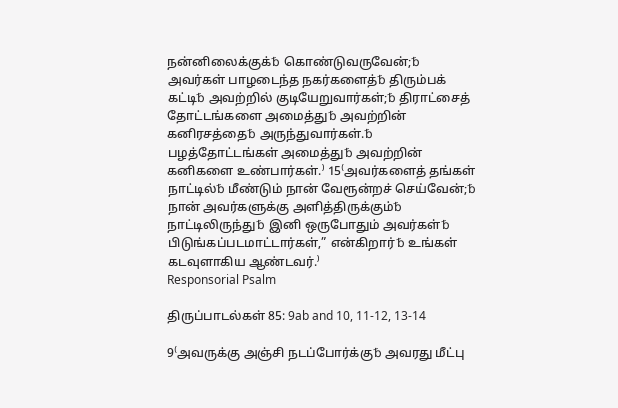நன்னிலைக்குக்␢ கொண்டுவருவேன்;␢ அவர்கள் பாழடைந்த நகர்களைத்␢ திரும்பக் கட்டி␢ அவற்றில் குடியேறுவார்கள்;␢ திராட்சைத் தோட்டங்களை அமைத்து␢ அவற்றின் கனிரசத்தை␢ அருந்துவார்கள்.␢ பழத்தோட்டங்கள் அமைத்து␢ அவற்றின் கனிகளை உண்பார்கள்.⁾ 15⁽அவர்களைத் தங்கள் நாட்டில்␢ மீண்டும் நான் வேரூன்றச் செய்வேன்;␢ நான் அவர்களுக்கு அளித்திருக்கும்␢ நாட்டிலிருந்து␢ இனி ஒருபோதும் அவர்கள்␢ பிடுங்கப்படமாட்டார்கள்,” என்கிறார்␢ உங்கள் கடவுளாகிய ஆண்டவர்.⁾
Responsorial Psalm

திருப்பாடல்கள் 85: 9ab and 10, 11-12, 13-14

9⁽அவருக்கு அஞ்சி நடப்போர்க்கு␢ அவரது மீட்பு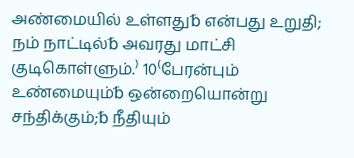அண்மையில் உள்ளது␢ என்பது உறுதி; நம் நாட்டில்␢ அவரது மாட்சி குடிகொள்ளும்.⁾ 10⁽பேரன்பும் உண்மையும்␢ ஒன்றையொன்று சந்திக்கும்;␢ நீதியும்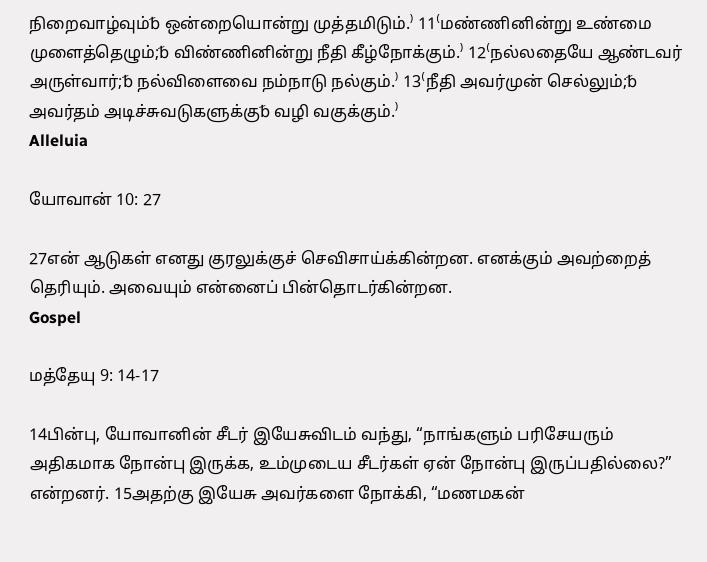நிறைவாழ்வும்␢ ஒன்றையொன்று முத்தமிடும்.⁾ 11⁽மண்ணினின்று உண்மை முளைத்தெழும்;␢ விண்ணினின்று நீதி கீழ்நோக்கும்.⁾ 12⁽நல்லதையே ஆண்டவர் அருள்வார்;␢ நல்விளைவை நம்நாடு நல்கும்.⁾ 13⁽நீதி அவர்முன் செல்லும்;␢ அவர்தம் அடிச்சுவடுகளுக்கு␢ வழி வகுக்கும்.⁾
Alleluia

யோவான் 10: 27

27என் ஆடுகள் எனது குரலுக்குச் செவிசாய்க்கின்றன. எனக்கும் அவற்றைத் தெரியும். அவையும் என்னைப் பின்தொடர்கின்றன.
Gospel

மத்தேயு 9: 14-17

14பின்பு, யோவானின் சீடர் இயேசுவிடம் வந்து, “நாங்களும் பரிசேயரும் அதிகமாக நோன்பு இருக்க, உம்முடைய சீடர்கள் ஏன் நோன்பு இருப்பதில்லை?” என்றனர். 15அதற்கு இயேசு அவர்களை நோக்கி, “மணமகன்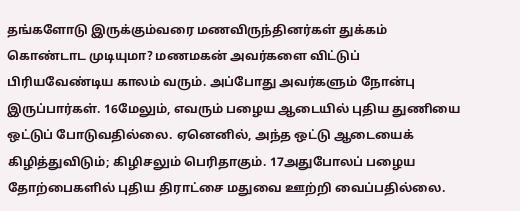தங்களோடு இருக்கும்வரை மணவிருந்தினர்கள் துக்கம் கொண்டாட முடியுமா? மணமகன் அவர்களை விட்டுப் பிரியவேண்டிய காலம் வரும். அப்போது அவர்களும் நோன்பு இருப்பார்கள். 16மேலும், எவரும் பழைய ஆடையில் புதிய துணியை ஒட்டுப் போடுவதில்லை. ஏனெனில், அந்த ஒட்டு ஆடையைக் கிழித்துவிடும்; கிழிசலும் பெரிதாகும். 17அதுபோலப் பழைய தோற்பைகளில் புதிய திராட்சை மதுவை ஊற்றி வைப்பதில்லை.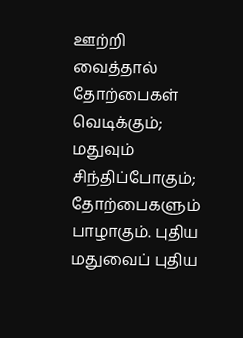ஊற்றி வைத்தால் தோற்பைகள் வெடிக்கும்; மதுவும் சிந்திப்போகும்; தோற்பைகளும் பாழாகும். புதிய மதுவைப் புதிய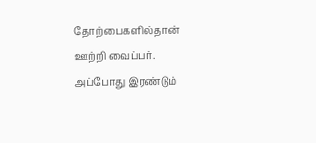தோற்பைகளில்தான் ஊற்றி வைப்பர். அப்போது இரண்டும்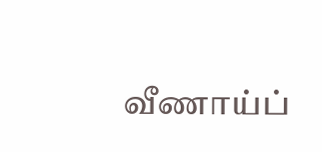வீணாய்ப்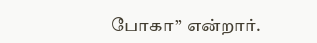போகா” என்றார்.